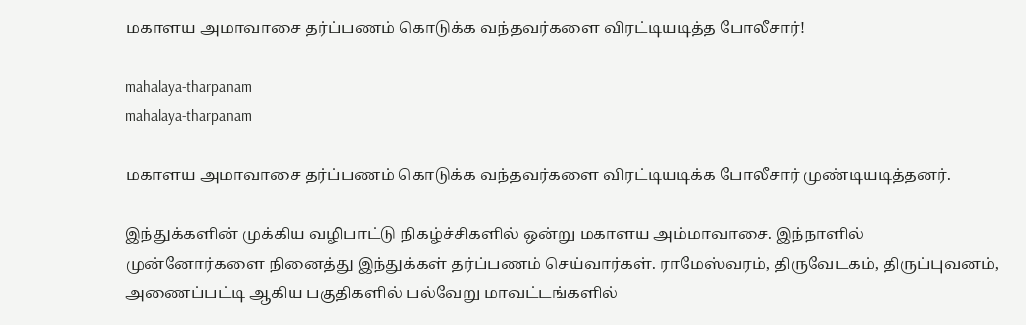மகாளய அமாவாசை தர்ப்பணம் கொடுக்க வந்தவர்களை விரட்டியடித்த போலீசார்!

mahalaya-tharpanam
mahalaya-tharpanam

மகாளய அமாவாசை தர்ப்பணம் கொடுக்க வந்தவர்களை விரட்டியடிக்க போலீசார் முண்டியடித்தனர்.

இந்துக்களின் முக்கிய வழிபாட்டு நிகழ்ச்சிகளில் ஒன்று மகாளய அம்மாவாசை. இந்நாளில் முன்னோர்களை நினைத்து இந்துக்கள் தர்ப்பணம் செய்வார்கள். ராமேஸ்வரம், திருவேடகம், திருப்புவனம், அணைப்பட்டி ஆகிய பகுதிகளில் பல்வேறு மாவட்டங்களில்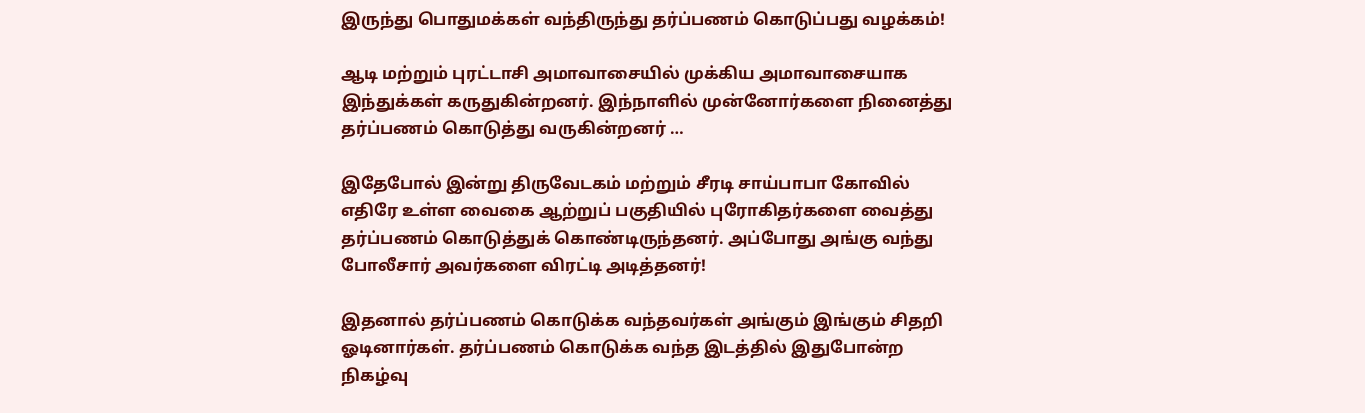இருந்து பொதுமக்கள் வந்திருந்து தர்ப்பணம் கொடுப்பது வழக்கம்!

ஆடி மற்றும் புரட்டாசி அமாவாசையில் முக்கிய அமாவாசையாக இந்துக்கள் கருதுகின்றனர். இந்நாளில் முன்னோர்களை நினைத்து தர்ப்பணம் கொடுத்து வருகின்றனர் …

இதேபோல் இன்று திருவேடகம் மற்றும் சீரடி சாய்பாபா கோவில் எதிரே உள்ள வைகை ஆற்றுப் பகுதியில் புரோகிதர்களை வைத்து தர்ப்பணம் கொடுத்துக் கொண்டிருந்தனர். அப்போது அங்கு வந்து போலீசார் அவர்களை விரட்டி அடித்தனர்!

இதனால் தர்ப்பணம் கொடுக்க வந்தவர்கள் அங்கும் இங்கும் சிதறி ஓடினார்கள். தர்ப்பணம் கொடுக்க வந்த இடத்தில் இதுபோன்ற நிகழ்வு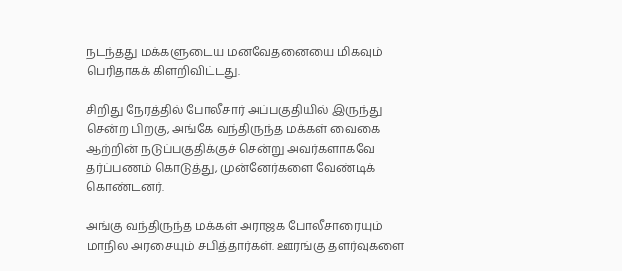நடந்தது மக்களுடைய மனவேதனையை மிகவும் பெரிதாகக் கிளறிவிட்டது.

சிறிது நேரத்தில் போலீசார் அப்பகுதியில் இருந்து சென்ற பிறகு, அங்கே வந்திருந்த மக்கள் வைகை ஆற்றின் நடுப்பகுதிக்குச் சென்று அவர்களாகவே தர்ப்பணம் கொடுத்து, முன்னேர்களை வேண்டிக் கொண்டனர்.

அங்கு வந்திருந்த மக்கள் அராஜக போலீசாரையும் மாநில அரசையும் சபித்தார்கள். ஊரங்கு தளர்வுகளை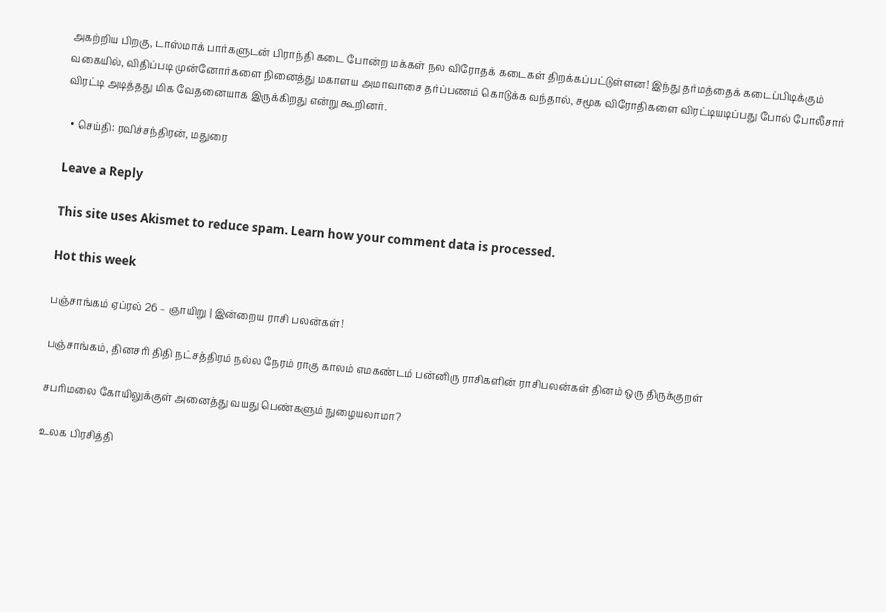அகற்றிய பிறகு, டாஸ்மாக் பார்களுடன் பிராந்தி கடை போன்ற மக்கள் நல விரோதக் கடைகள் திறக்கப்பட்டுள்ளன! இந்து தர்மத்தைக் கடைப்பிடிக்கும் வகையில், விதிப்படி முன்னோர்களை நினைத்து மகாளய அமாவாசை தர்ப்பணம் கொடுக்க வந்தால், சமூக விரோதிகளை விரட்டியடிப்பது போல் போலீசார் விரட்டி அடித்தது மிக வேதனையாக இருக்கிறது என்று கூறினர்.

  • செய்தி: ரவிச்சந்திரன், மதுரை

Leave a Reply

This site uses Akismet to reduce spam. Learn how your comment data is processed.

Hot this week

பஞ்சாங்கம் ஏப்ரல் 26 – ஞாயிறு | இன்றைய ராசி பலன்கள்!

பஞ்சாங்கம், தினசரி திதி நட்சத்திரம் நல்ல நேரம் ராகு காலம் எமகண்டம் பன்னிரு ராசிகளின் ராசிபலன்கள் தினம் ஒரு திருக்குறள்

சபரிமலை கோயிலுக்குள் அனைத்து வயது பெண்களும் நுழையலாமா?

உலக பிரசித்தி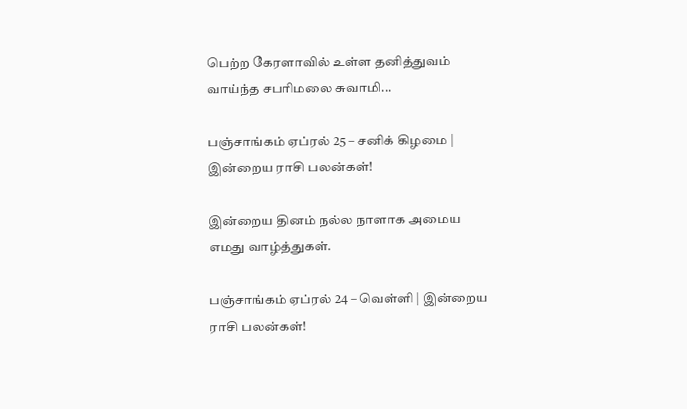பெற்ற கேரளாவில் உள்ள தனித்துவம் வாய்ந்த சபரிமலை சுவாமி...

பஞ்சாங்கம் ஏப்ரல் 25 – சனிக் கிழமை | இன்றைய ராசி பலன்கள்!

இன்றைய தினம் நல்ல நாளாக அமைய எமது வாழ்த்துகள்.

பஞ்சாங்கம் ஏப்ரல் 24 – வெள்ளி | இன்றைய ராசி பலன்கள்!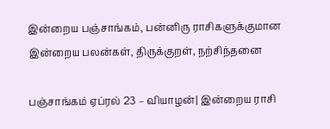இன்றைய பஞ்சாங்கம், பன்னிரு ராசிகளுக்குமான இன்றைய பலன்கள், திருக்குறள், நற்சிந்தனை

பஞ்சாங்கம் ஏப்ரல் 23 – வியாழன்| இன்றைய ராசி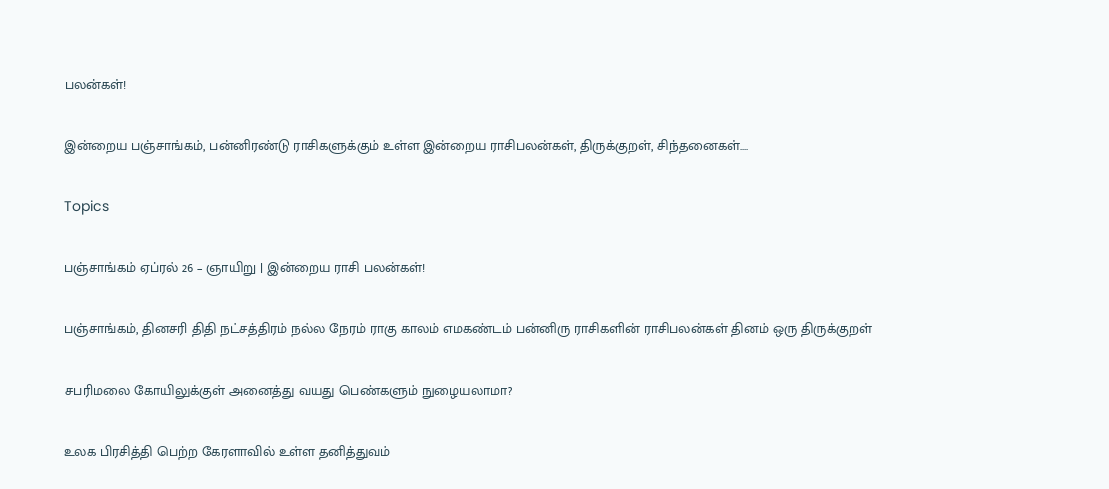பலன்கள்!

இன்றைய பஞ்சாங்கம், பன்னிரண்டு ராசிகளுக்கும் உள்ள இன்றைய ராசிபலன்கள், திருக்குறள், சிந்தனைகள்....

Topics

பஞ்சாங்கம் ஏப்ரல் 26 – ஞாயிறு | இன்றைய ராசி பலன்கள்!

பஞ்சாங்கம், தினசரி திதி நட்சத்திரம் நல்ல நேரம் ராகு காலம் எமகண்டம் பன்னிரு ராசிகளின் ராசிபலன்கள் தினம் ஒரு திருக்குறள்

சபரிமலை கோயிலுக்குள் அனைத்து வயது பெண்களும் நுழையலாமா?

உலக பிரசித்தி பெற்ற கேரளாவில் உள்ள தனித்துவம்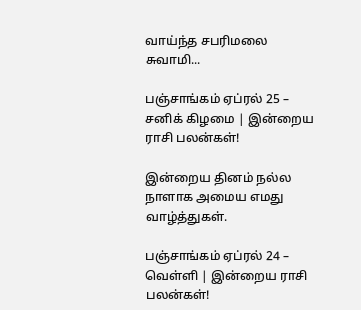வாய்ந்த சபரிமலை சுவாமி...

பஞ்சாங்கம் ஏப்ரல் 25 – சனிக் கிழமை | இன்றைய ராசி பலன்கள்!

இன்றைய தினம் நல்ல நாளாக அமைய எமது வாழ்த்துகள்.

பஞ்சாங்கம் ஏப்ரல் 24 – வெள்ளி | இன்றைய ராசி பலன்கள்!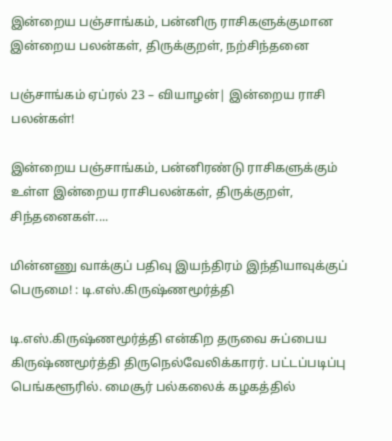இன்றைய பஞ்சாங்கம், பன்னிரு ராசிகளுக்குமான இன்றைய பலன்கள், திருக்குறள், நற்சிந்தனை

பஞ்சாங்கம் ஏப்ரல் 23 – வியாழன்| இன்றைய ராசி பலன்கள்!

இன்றைய பஞ்சாங்கம், பன்னிரண்டு ராசிகளுக்கும் உள்ள இன்றைய ராசிபலன்கள், திருக்குறள், சிந்தனைகள்....

மின்னணு வாக்குப் பதிவு இயந்திரம் இந்தியாவுக்குப் பெருமை! : டி.எஸ்.கிருஷ்ணமூர்த்தி

டி.எஸ்.கிருஷ்ணமூர்த்தி என்கிற தருவை சுப்பைய கிருஷ்ணமூர்த்தி திருநெல்வேலிக்காரர். பட்டப்படிப்பு பெங்களூரில். மைசூர் பல்கலைக் கழகத்தில்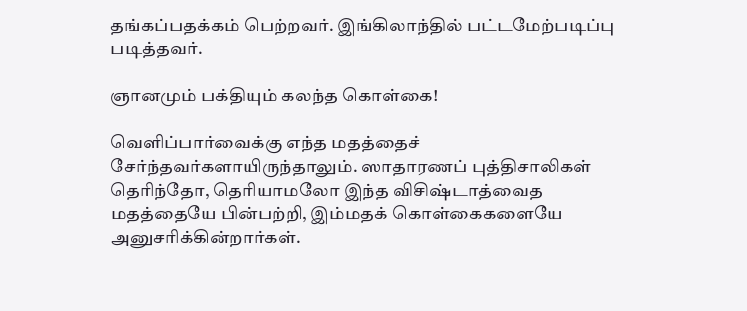தங்கப்பதக்கம் பெற்றவர். இங்கிலாந்தில் பட்டமேற்படிப்பு படித்தவர்.

ஞானமும் பக்தியும் கலந்த கொள்கை!

வெளிப்பார்வைக்கு எந்த மதத்தைச் சேர்ந்தவர்களாயிருந்தாலும். ஸாதாரணப் புத்திசாலிகள் தெரிந்தோ, தெரியாமலோ இந்த விசிஷ்டாத்வைத மதத்தையே பின்பற்றி, இம்மதக் கொள்கைகளையே அனுசரிக்கின்றார்கள்.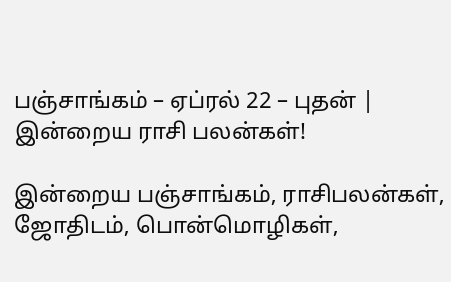பஞ்சாங்கம் – ஏப்ரல் 22 – புதன் | இன்றைய ராசி பலன்கள்!

இன்றைய பஞ்சாங்கம், ராசிபலன்கள், ஜோதிடம், பொன்மொழிகள்,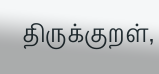திருக்குறள்,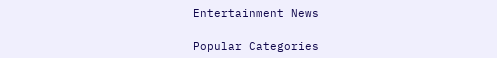Entertainment News

Popular Categories